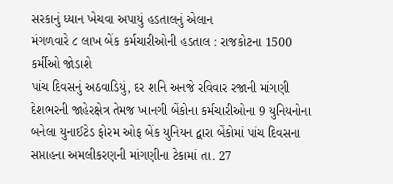સરકાનું ધ્યાન ખેચવા અપાયું હડતાલનું એલાન
મંગળવારે ૮ લાખ બેંક કર્મચારીઓની હડતાલ : રાજકોટના 1500 કર્મીઓ જોડાશે
પાંચ દિવસનું અઠવાડિયું, દર શનિ અનજે રવિવાર રજાની માંગણી
દેશભરની જાહેરક્ષેત્ર તેમજ ખાનગી બેંકોના કર્મચારીઓના 9 યુનિયનોના બનેલા યુનાઈટેડ ફોરમ ઓફ બેંક યુનિયન દ્વારા બેંકોમાં પાંચ દિવસના સપ્તાહના અમલીકરણની માંગણીના ટેકામાં તા. 27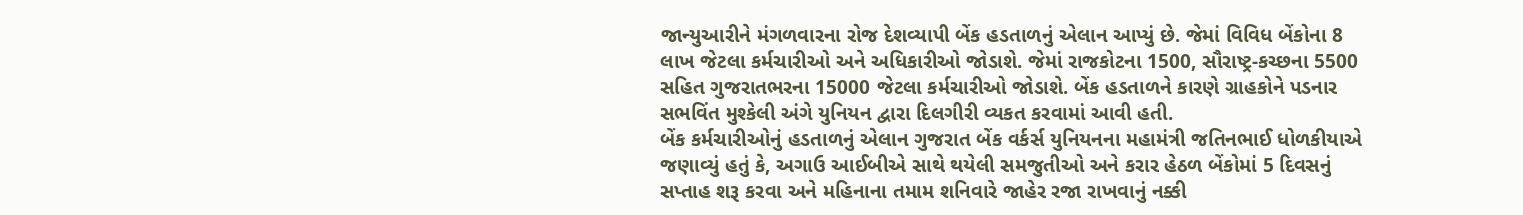જાન્યુઆરીને મંગળવારના રોજ દેશવ્યાપી બેંક હડતાળનું એલાન આપ્યું છે. જેમાં વિવિધ બેંકોના 8 લાખ જેટલા કર્મચારીઓ અને અધિકારીઓ જોડાશે. જેમાં રાજકોટના 1500, સૌરાષ્ટ્ર-કચ્છના 5500 સહિત ગુજરાતભરના 15000 જેટલા કર્મચારીઓ જોડાશે. બેંક હડતાળને કારણે ગ્રાહકોને પડનાર સભવિંત મુશ્કેલી અંગે યુનિયન દ્વારા દિલગીરી વ્યકત કરવામાં આવી હતી.
બેંક કર્મચારીઓનું હડતાળનું એલાન ગુજરાત બેંક વર્કર્સ યુનિયનના મહામંત્રી જતિનભાઈ ધોળકીયાએ જણાવ્યું હતું કે, અગાઉ આઈબીએ સાથે થયેલી સમજુતીઓ અને કરાર હેઠળ બેંકોમાં 5 દિવસનું સપ્તાહ શરૂ કરવા અને મહિનાના તમામ શનિવારે જાહેર રજા રાખવાનું નક્કી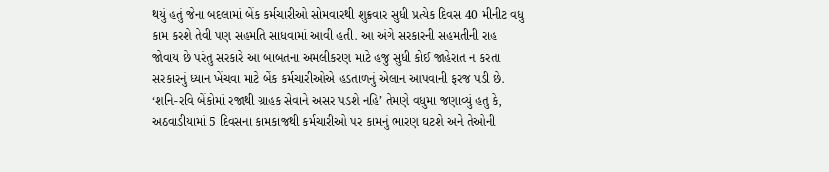થયું હતું જેના બદલામાં બેંક કર્મચારીઓ સોમવારથી શુક્રવાર સુધી પ્રત્યેક દિવસ 40 મીનીટ વધુ કામ કરશે તેવી પણ સહમતિ સાધવામાં આવી હતી. આ અંગે સરકારની સહમતીની રાહ જોવાય છે પરંતુ સરકારે આ બાબતના અમલીકરણ માટે હજુ સુધી કોઈ જાહેરાત ન કરતા સરકારનું ધ્યાન ખેંચવા માટે બેંક કર્મચારીઓએ હડતાળનું એલાન આપવાની ફરજ પડી છે.
‘શનિ-રવિ બેંકોમાં રજાથી ગ્રાહક સેવાને અસર પડશે નહિ’ તેમણે વધુમા જણાવ્યું હતુ કે, અઠવાડીયામાં 5 દિવસના કામકાજથી કર્મચારીઓ પર કામનું ભારણ ઘટશે અને તેઓની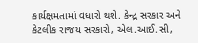કાર્યક્ષમતામાં વધારો થશે. કેન્દ્ર સરકાર અને કેટલીક રાજય સરકારો, એલ.આઈ.સી,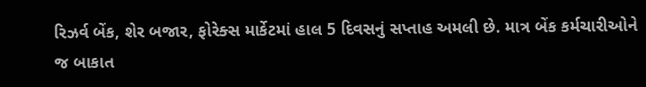રિઝર્વ બેંક, શેર બજાર, ફોરેક્સ માર્કેટમાં હાલ 5 દિવસનું સપ્તાહ અમલી છે. માત્ર બેંક કર્મચારીઓને જ બાકાત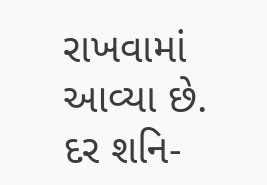રાખવામાં આવ્યા છે. દર શનિ-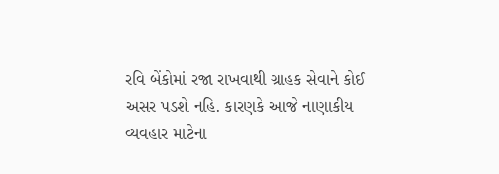રવિ બેંકોમાં રજા રાખવાથી ગ્રાહક સેવાને કોઈ અસર પડશે નહિ. કારણકે આજે નાણાકીય વ્યવહાર માટેના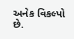અનેક વિકલ્પો છે.